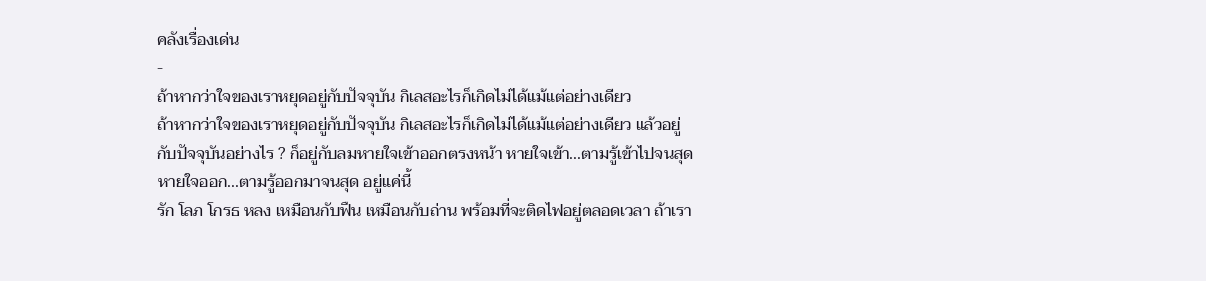คลังเรื่องเด่น
-
ถ้าหากว่าใจของเราหยุดอยู่กับปัจจุบัน กิเลสอะไรก็เกิดไม่ได้แม้แต่อย่างเดียว
ถ้าหากว่าใจของเราหยุดอยู่กับปัจจุบัน กิเลสอะไรก็เกิดไม่ได้แม้แต่อย่างเดียว แล้วอยู่กับปัจจุบันอย่างไร ? ก็อยู่กับลมหายใจเข้าออกตรงหน้า หายใจเข้า...ตามรู้เข้าไปจนสุด หายใจออก...ตามรู้ออกมาจนสุด อยู่แค่นี้
รัก โลภ โกรธ หลง เหมือนกับฟืน เหมือนกับถ่าน พร้อมที่จะติดไฟอยู่ตลอดเวลา ถ้าเรา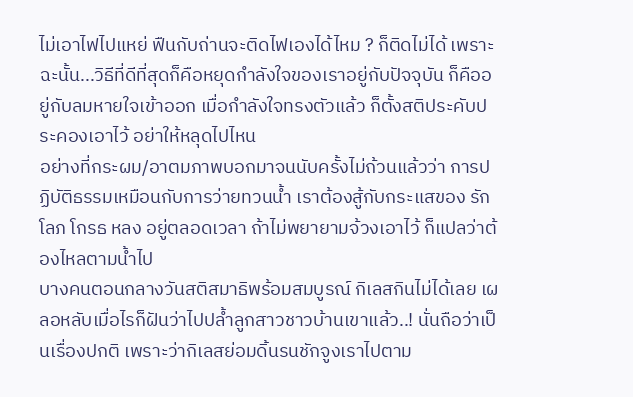ไม่เอาไฟไปแหย่ ฟืนกับถ่านจะติดไฟเองได้ไหม ? ก็ติดไม่ได้ เพราะฉะนั้น...วิธีที่ดีที่สุดก็คือหยุดกำลังใจของเราอยู่กับปัจจุบัน ก็คืออยู่กับลมหายใจเข้าออก เมื่อกำลังใจทรงตัวแล้ว ก็ตั้งสติประคับประคองเอาไว้ อย่าให้หลุดไปไหน
อย่างที่กระผม/อาตมภาพบอกมาจนนับครั้งไม่ถ้วนแล้วว่า การปฏิบัติธรรมเหมือนกับการว่ายทวนน้ำ เราต้องสู้กับกระแสของ รัก โลภ โกรธ หลง อยู่ตลอดเวลา ถ้าไม่พยายามจ้วงเอาไว้ ก็แปลว่าต้องไหลตามน้ำไป
บางคนตอนกลางวันสติสมาธิพร้อมสมบูรณ์ กิเลสกินไม่ได้เลย เผลอหลับเมื่อไรก็ฝันว่าไปปล้ำลูกสาวชาวบ้านเขาแล้ว..! นั่นถือว่าเป็นเรื่องปกติ เพราะว่ากิเลสย่อมดิ้นรนชักจูงเราไปตาม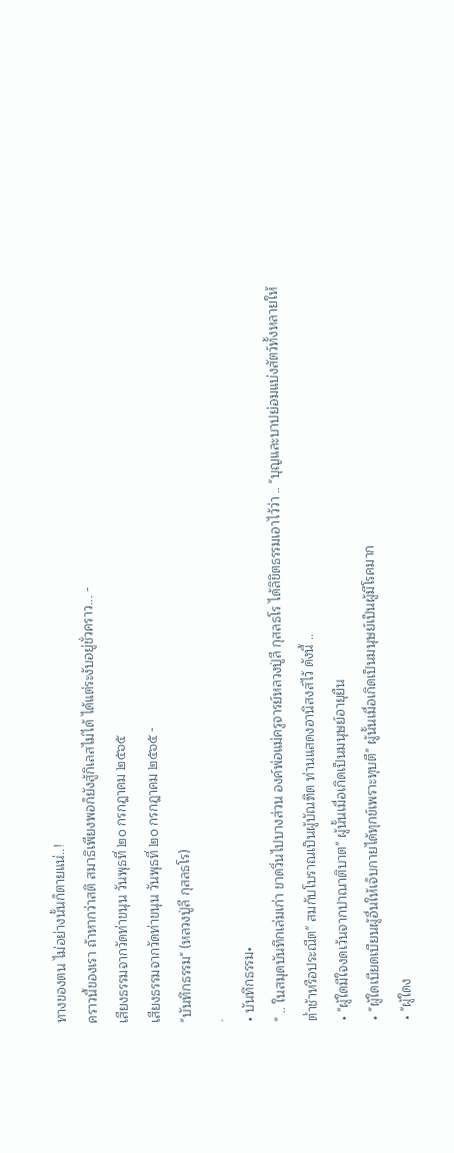ทางของตน ไม่อย่างนั้นก็ตายแน่..!
คราวนี้ของเรา ถ้าหากว่าสติ สมาธิเพียงพอก็ยังสู้กิเลสไม่ได้ ได้แต่ระงับอยู่ชั่วคราว... -
เสียงธรรมจากวัดท่าขนุน วันพุธที่ ๒๐ กรกฎาคม ๒๕๖๕
เสียงธรรมจากวัดท่าขนุน วันพุธที่ ๒๐ กรกฎาคม ๒๕๖๕ -
"บันทึกธรรม" (หลวงปู่ลี กุสลธโร)
.
• บันทึกธรรม•
" .. ในสมุดบันทึกเล่มเก่า ขาดวิ่นไปบางส่วน องค์พ่อแม่ครูจารย์หลวงปู่ลี กุสลธโร ได้ลิขิตธรรมเอาไว้ว่า .. "บุญและบาปย่อมแบ่งสัตว์ทั้งหลายให้ต่ำช้าหรือประณีต" สมกับโบราณเป็นผู้บัณฑิต ท่านแสดงอานิสงส์ไว้ ดังนี้ ..
• "ผู้ใดมีใจงดเว้นจากปาณาติบาต" ผู้นั้นเมื่อเกิดเป็นมนุษย์อายุยืน
• "ผู้ใดเบียดเบียนผู้อื่นให้เจ็บกายได้ทุกข์เพราะทุบตี" ผู้นั้นเมื่อเกิดเป็นมนุษย์เป็นผู้มีโรคมาก
• "ผู้ใดง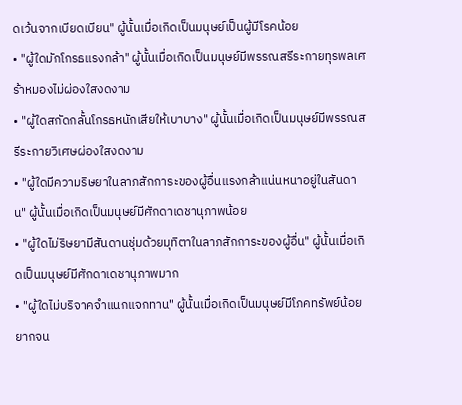ดเว้นจากเบียดเบียน" ผู้นั้นเมื่อเกิดเป็นมนุษย์เป็นผู้มีโรคน้อย
• "ผู้ใดมักโกรธแรงกล้า" ผู้นั้นเมื่อเกิดเป็นมนุษย์มีพรรณสรีระกายทุรพลเศร้าหมองไม่ผ่องใสงดงาม
• "ผู้ใดสกัดกลั้นโกรธหนักเสียให้เบาบาง" ผู้นั้นเมื่อเกิดเป็นมนุษย์มีพรรณสรีระกายวิเศษผ่องใสงดงาม
• "ผู้ใดมีความริษยาในลาภสักการะของผู้อื่นแรงกล้าแน่นหนาอยู่ในสันดาน" ผู้นั้นเมื่อเกิดเป็นมนุษย์มีศักดาเดชานุภาพน้อย
• "ผู้ใดไม่ริษยามีสันดานชุ่มด้วยมุทิตาในลาภสักการะของผู้อื่น" ผู้นั้นเมื่อเกิดเป็นมนุษย์มีศักดาเดชานุภาพมาก
• "ผู้ใดไม่บริจาคจำแนกแจกทาน" ผู้นั้นเมื่อเกิดเป็นมนุษย์มีโภคทรัพย์น้อยยากจน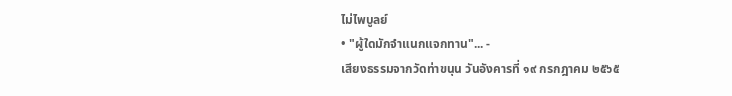ไม่ไพบูลย์
• "ผู้ใดมักจำแนกแจกทาน"... -
เสียงธรรมจากวัดท่าขนุน วันอังคารที่ ๑๙ กรกฎาคม ๒๕๖๕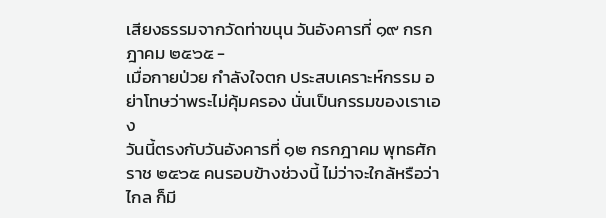เสียงธรรมจากวัดท่าขนุน วันอังคารที่ ๑๙ กรกฎาคม ๒๕๖๕ -
เมื่อกายป่วย กำลังใจตก ประสบเคราะห์กรรม อย่าโทษว่าพระไม่คุ้มครอง นั่นเป็นกรรมของเราเอง
วันนี้ตรงกับวันอังคารที่ ๑๒ กรกฎาคม พุทธศักราช ๒๕๖๕ คนรอบข้างช่วงนี้ ไม่ว่าจะใกล้หรือว่าไกล ก็มี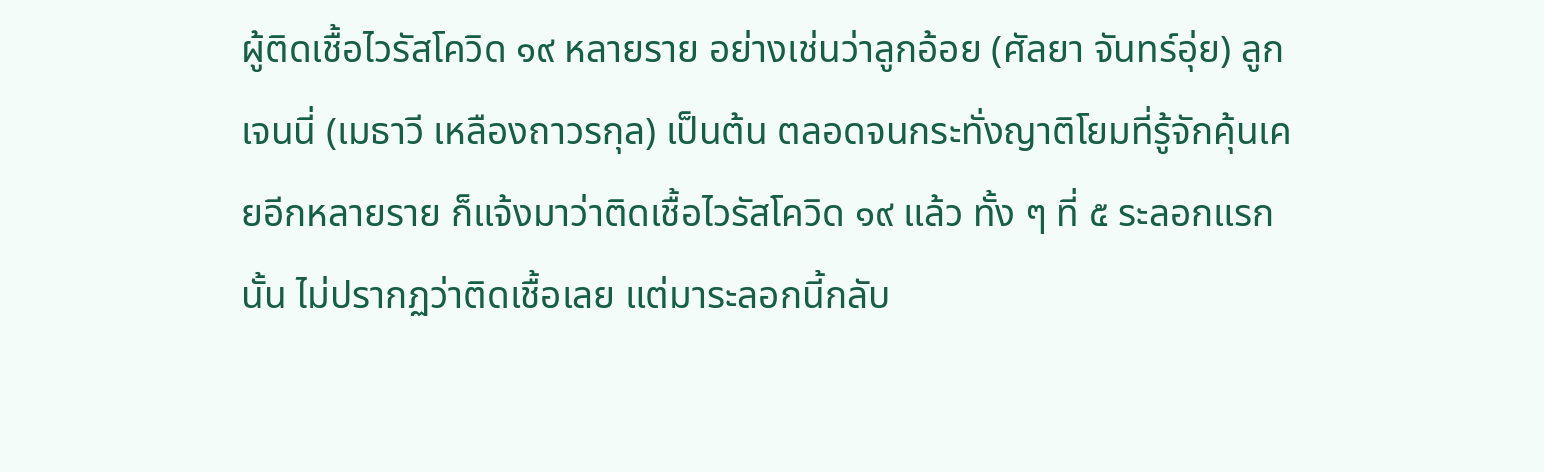ผู้ติดเชื้อไวรัสโควิด ๑๙ หลายราย อย่างเช่นว่าลูกอ้อย (ศัลยา จันทร์อุ่ย) ลูกเจนนี่ (เมธาวี เหลืองถาวรกุล) เป็นต้น ตลอดจนกระทั่งญาติโยมที่รู้จักคุ้นเคยอีกหลายราย ก็แจ้งมาว่าติดเชื้อไวรัสโควิด ๑๙ แล้ว ทั้ง ๆ ที่ ๕ ระลอกแรกนั้น ไม่ปรากฏว่าติดเชื้อเลย แต่มาระลอกนี้กลับ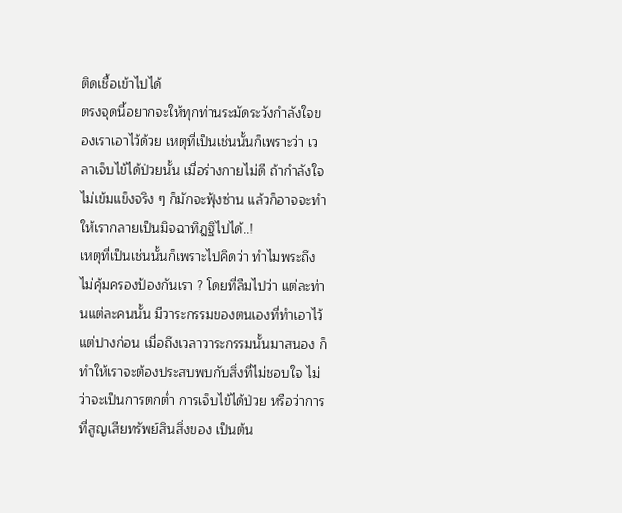ติดเชื้อเข้าไปได้
ตรงจุดนี้อยากจะให้ทุกท่านระมัดระวังกำลังใจของเราเอาไว้ด้วย เหตุที่เป็นเช่นนั้นก็เพราะว่า เวลาเจ็บไข้ได้ป่วยนั้น เมื่อร่างกายไม่ดี ถ้ากำลังใจไม่เข้มแข็งจริง ๆ ก็มักจะฟุ้งซ่าน แล้วก็อาจจะทำให้เรากลายเป็นมิจฉาทิฎฐิไปได้..!
เหตุที่เป็นเช่นนั้นก็เพราะไปคิดว่า ทำไมพระถึงไม่คุ้มครองป้องกันเรา ? โดยที่ลืมไปว่า แต่ละท่านแต่ละคนนั้น มีวาระกรรมของตนเองที่ทำเอาไว้แต่ปางก่อน เมื่อถึงเวลาวาระกรรมนั้นมาสนอง ก็ทำให้เราจะต้องประสบพบกับสิ่งที่ไม่ชอบใจ ไม่ว่าจะเป็นการตกต่ำ การเจ็บไข้ได้ป่วย หรือว่าการที่สูญเสียทรัพย์สินสิ่งของ เป็นต้น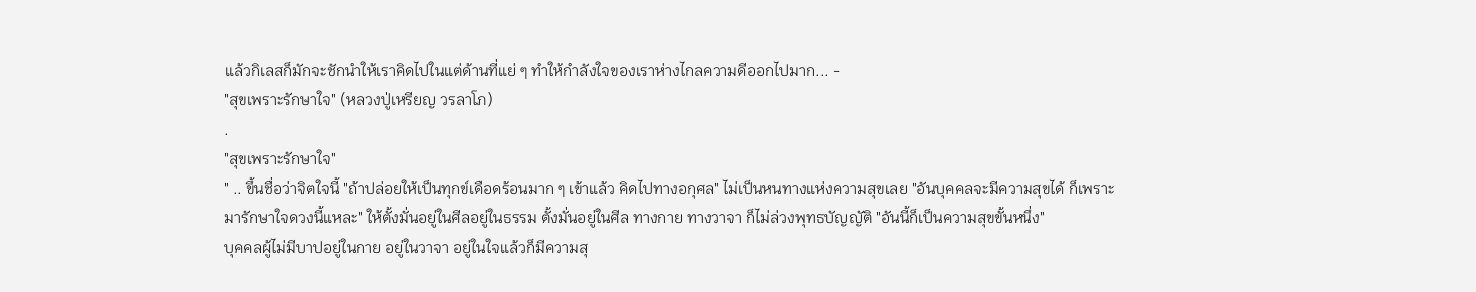แล้วกิเลสก็มักจะชักนำให้เราคิดไปในแต่ด้านที่แย่ ๆ ทำให้กำลังใจของเราห่างไกลความดีออกไปมาก... -
"สุขเพราะรักษาใจ" (หลวงปู่เหรียญ วรลาโภ)
.
"สุขเพราะรักษาใจ"
" .. ขึ้นชื่อว่าจิตใจนี้ "ถ้าปล่อยให้เป็นทุกข์เดือดร้อนมาก ๆ เข้าแล้ว คิดไปทางอกุศล" ไม่เป็นหนทางแห่งความสุขเลย "อันบุคคลจะมีความสุขได้ ก็เพราะมารักษาใจดวงนี้แหละ" ให้ตั้งมั่นอยู่ในศีลอยู่ในธรรม ตั้งมั่นอยู่ในศีล ทางกาย ทางวาจา ก็ไม่ล่วงพุทธบัญญัติ "อันนี้ก็เป็นความสุขขั้นหนึ่ง"
บุคคลผู้ไม่มีบาปอยู่ในกาย อยู่ในวาจา อยู่ในใจแล้วก็มีความสุ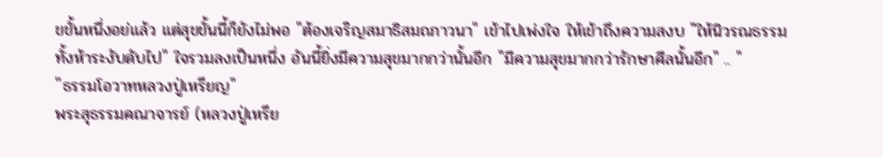ขขั้นหนึ่งอย่แล้ว แต่สุขขั้นนี้ก็ยังไม่พอ "ต้องเจริญสมาธิสมถภาวนา" เข้าไปเพ่งใจ ให้เข้าถึงความสงบ "ให้นิวรณธรรมทั้งห้าระงับดับไป" ใจรวมลงเป็นหนึ่ง อันนี้ยิ่งมีความสุขมากกว่านั้นอีก "มีความสุขมากกว่ารักษาศีลนั้นอีก" .. "
''ธรรมโอวาทหลวงปู่เหรียญ"
พระสุธรรมคณาจารย์ (หลวงปู่เหรีย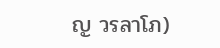ญ วรลาโภ)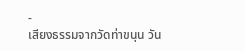-
เสียงธรรมจากวัดท่าขนุน วัน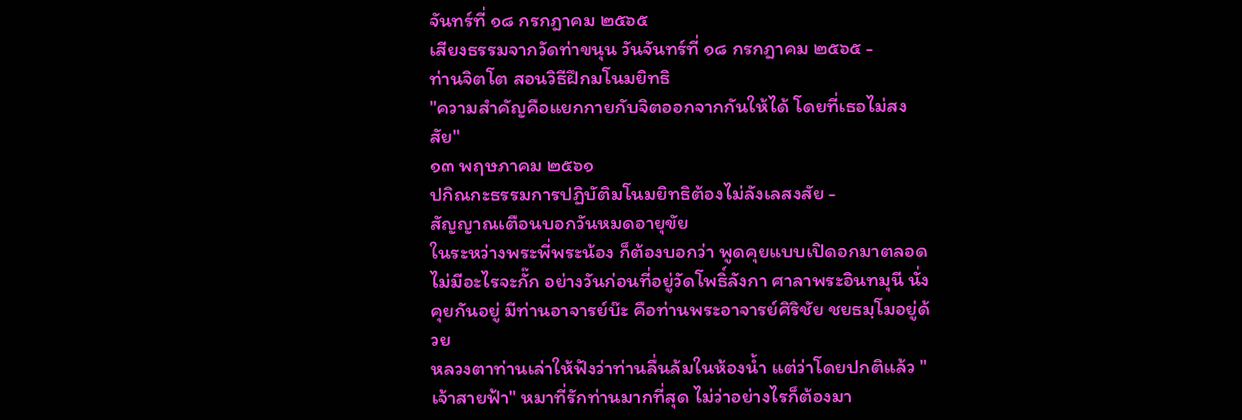จันทร์ที่ ๑๘ กรกฎาคม ๒๕๖๕
เสียงธรรมจากวัดท่าขนุน วันจันทร์ที่ ๑๘ กรกฎาคม ๒๕๖๕ -
ท่านจิตโต สอนวิธีฝึกมโนมยิทธิ
"ความสำคัญคือแยกกายกับจิตออกจากกันให้ได้ โดยที่เธอไม่สงสัย"
๑๓ พฤษภาคม ๒๕๖๑
ปกิณกะธรรมการปฏิบัติมโนมยิทธิต้องไม่ลังเลสงสัย -
สัญญาณเตือนบอกวันหมดอายุขัย
ในระหว่างพระพี่พระน้อง ก็ต้องบอกว่า พูดคุยแบบเปิดอกมาตลอด ไม่มีอะไรจะกั๊ก อย่างวันก่อนที่อยู่วัดโพธิ์ลังกา ศาลาพระอินทมุนี นั่งคุยกันอยู่ มีท่านอาจารย์บ๊ะ คือท่านพระอาจารย์ศิริชัย ชยธมฺโมอยู่ด้วย
หลวงตาท่านเล่าให้ฟังว่าท่านลื่นล้มในห้องน้ำ แต่ว่าโดยปกติแล้ว "เจ้าสายฟ้า" หมาที่รักท่านมากที่สุด ไม่ว่าอย่างไรก็ต้องมา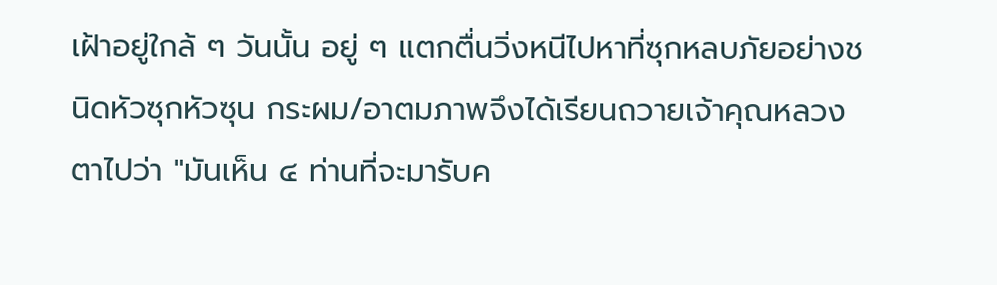เฝ้าอยู่ใกล้ ๆ วันนั้น อยู่ ๆ แตกตื่นวิ่งหนีไปหาที่ซุกหลบภัยอย่างชนิดหัวซุกหัวซุน กระผม/อาตมภาพจึงได้เรียนถวายเจ้าคุณหลวงตาไปว่า "มันเห็น ๔ ท่านที่จะมารับค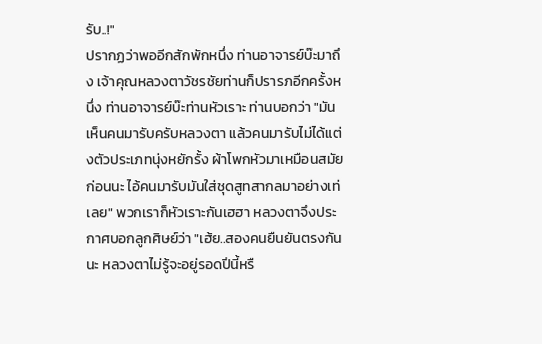รับ..!"
ปรากฏว่าพออีกสักพักหนึ่ง ท่านอาจารย์บ๊ะมาถึง เจ้าคุณหลวงตาวัชรชัยท่านก็ปรารภอีกครั้งหนึ่ง ท่านอาจารย์บ๊ะท่านหัวเราะ ท่านบอกว่า "มันเห็นคนมารับครับหลวงตา แล้วคนมารับไม่ได้แต่งตัวประเภทนุ่งหยักรั้ง ผ้าโพกหัวมาเหมือนสมัยก่อนนะ ไอ้คนมารับมันใส่ชุดสูทสากลมาอย่างเท่เลย" พวกเราก็หัวเราะกันเฮฮา หลวงตาจึงประกาศบอกลูกศิษย์ว่า "เฮ้ย..สองคนยืนยันตรงกันนะ หลวงตาไม่รู้จะอยู่รอดปีนี้หรื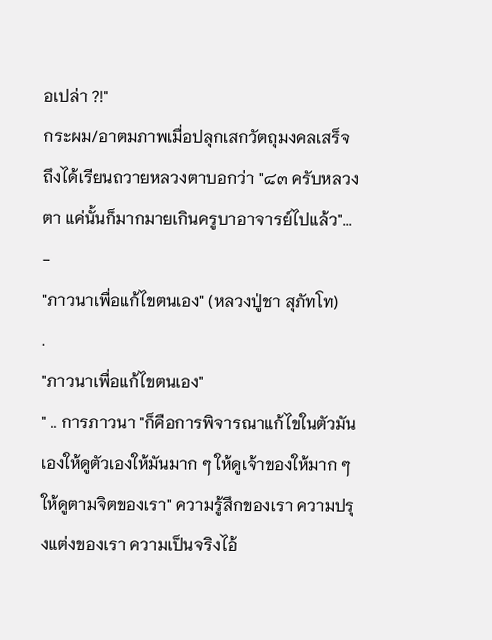อเปล่า ?!"
กระผม/อาตมภาพเมื่อปลุกเสกวัตถุมงคลเสร็จ ถึงได้เรียนถวายหลวงตาบอกว่า "๘๓ ครับหลวงตา แค่นั้นก็มากมายเกินครูบาอาจารย์ไปแล้ว"... -
"ภาวนาเพื่อแก้ไขตนเอง" (หลวงปู่ชา สุภัทโท)
.
"ภาวนาเพื่อแก้ไขตนเอง"
" .. การภาวนา "ก็คือการพิจารณาแก้ไขในตัวมันเองให้ดูตัวเองให้มันมาก ๆ ให้ดูเจ้าของให้มาก ๆ ให้ดูตามจิตของเรา" ความรู้สึกของเรา ความปรุงแต่งของเรา ความเป็นจริงไอ้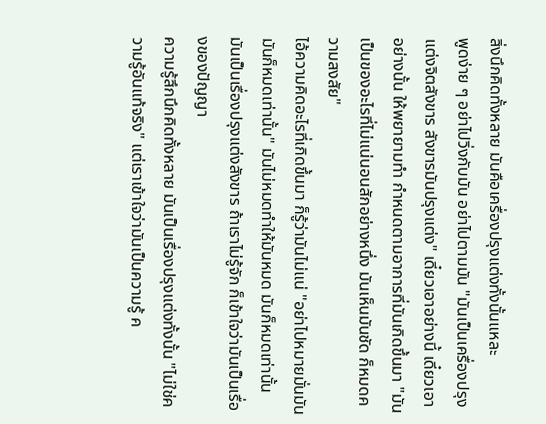สิ่งนึกคิดทั้งหลาย มันคือเครื่องปรุงแต่งทั้งนั้นแหละ
พูดง่าย ๆ อย่าไปวิ่งกับมัน อย่าไปตามมัน "มันเป็นเครื่องปรุงแต่งจิตสังขาร สังขารมันปรุงแต่ง" เดี๋ยวเอาอย่างนี้ เดี๋ยวเอาอย่างนั้น ให้พยายามทำ กำหนดตามอาการที่มันเกิดขึ้นมา "มันเป็นของอะไรที่ไม่แน่นอนสักอย่างหนึ่ง มันเห็นมันชัด ก็หมดความสงสัย"
ไอ้ความคิดอะไรที่เกิดขึ้นมา ก็รู้ว่ามันไม่แน่ "อย่าไปหมายมั่นมัน มันก็หมดเท่านั้น" มันไม่หมดทำให้มันหมด มันก็หมดเท่านั้น มันเป็นเรื่องปรุงแต่งสังขาร ถ้าเราไม่รู้จัก ก็เข้าใจว่ามันเป็นเรื่องของปัญญา
ความรู้สึกนึกคิดทั้งหลาย มันเป็นเรื่องปรุงแต่งทั้งนั้น "ไม่ใช่ความรู้อันแท้จริง" แต่เราเข้าใจว่ามันเป็นความรู้ ค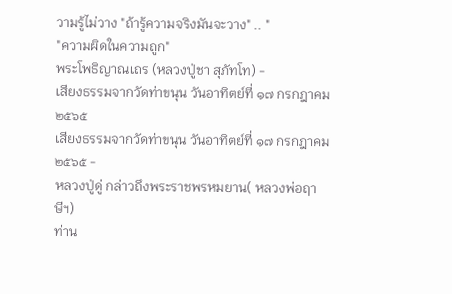วามรู้ไม่วาง "ถ้ารู้ความจริงมันจะวาง" .. "
"ความผิดในความถูก"
พระโพธิญาณเถร (หลวงปู่ชา สุภัทโท) -
เสียงธรรมจากวัดท่าขนุน วันอาทิตย์ที่ ๑๗ กรกฎาคม ๒๕๖๕
เสียงธรรมจากวัดท่าขนุน วันอาทิตย์ที่ ๑๗ กรกฎาคม ๒๕๖๕ -
หลวงปู่ดู่ กล่าวถึงพระราชพรหมยาน( หลวงพ่อฤาษีฯ)
ท่าน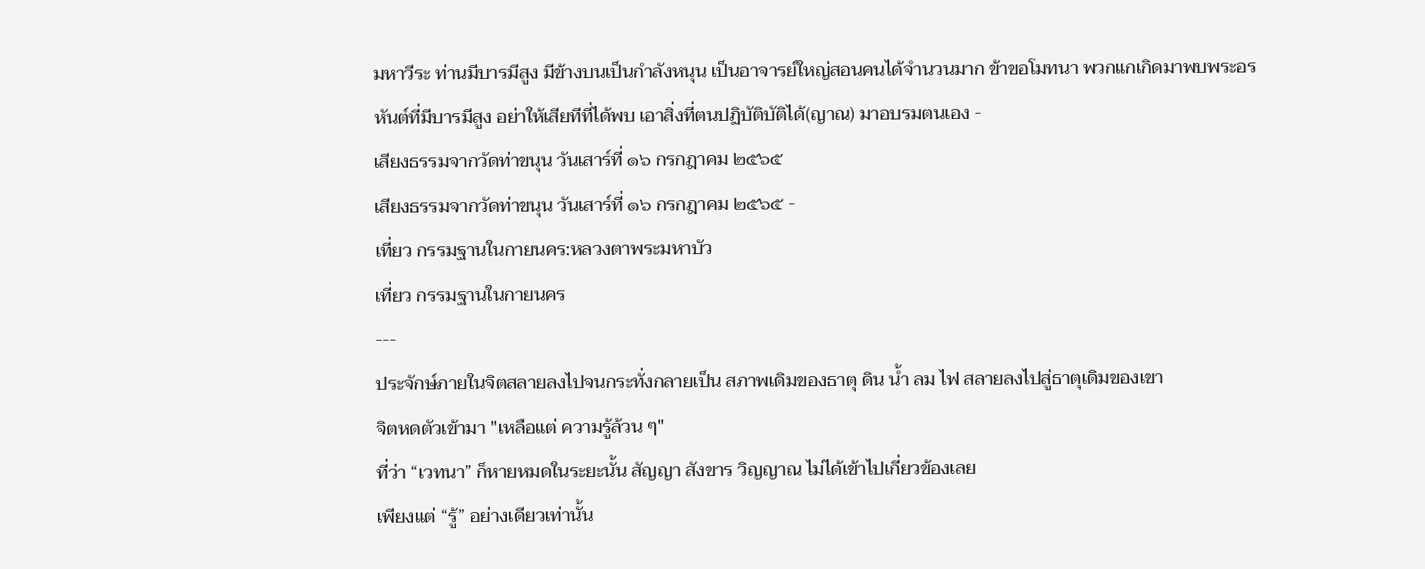มหาวีระ ท่านมีบารมีสูง มีข้างบนเป็นกำลังหนุน เป็นอาจารย์ใหญ่สอนคนได้จำนวนมาก ข้าขอโมทนา พวกแกเกิดมาพบพระอรหันต์ที่มีบารมีสูง อย่าให้เสียทีที่ได้พบ เอาสิ่งที่ตนปฏิบัติบัติได้(ญาณ) มาอบรมตนเอง -
เสียงธรรมจากวัดท่าขนุน วันเสาร์ที่ ๑๖ กรกฎาคม ๒๕๖๕
เสียงธรรมจากวัดท่าขนุน วันเสาร์ที่ ๑๖ กรกฎาคม ๒๕๖๕ -
เที่ยว กรรมฐานในกายนคร:หลวงตาพระมหาบัว
เที่ยว กรรมฐานในกายนคร
---
ประจักษ์ภายในจิตสลายลงไปจนกระทั่งกลายเป็น สภาพเดิมของธาตุ ดิน น้ำ ลม ไฟ สลายลงไปสู่ธาตุเดิมของเขา
จิตหดตัวเข้ามา "เหลือแต่ ความรู้ล้วน ๆ"
ที่ว่า “เวทนา” ก็หายหมดในระยะนั้น สัญญา สังขาร วิญญาณ ไม่ได้เข้าไปเกี่ยวข้องเลย
เพียงแต่ “รู้” อย่างเดียวเท่านั้น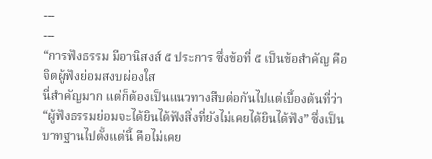---
---
“การฟังธรรม มีอานิสงส์ ๕ ประการ ซึ่งข้อที่ ๕ เป็นข้อสำคัญ คือ จิตผู้ฟังย่อมสงบผ่องใส
นี่สำคัญมาก แต่ก็ต้องเป็นแนวทางสืบต่อกันไปแต่เบื้องต้นที่ว่า “ผู้ฟังธรรมย่อมจะได้ยินได้ฟังสิ่งที่ยังไม่เคยได้ยินได้ฟัง” ซึ่งเป็นบาทฐานไปตั้งแต่นี้ คือไม่เคย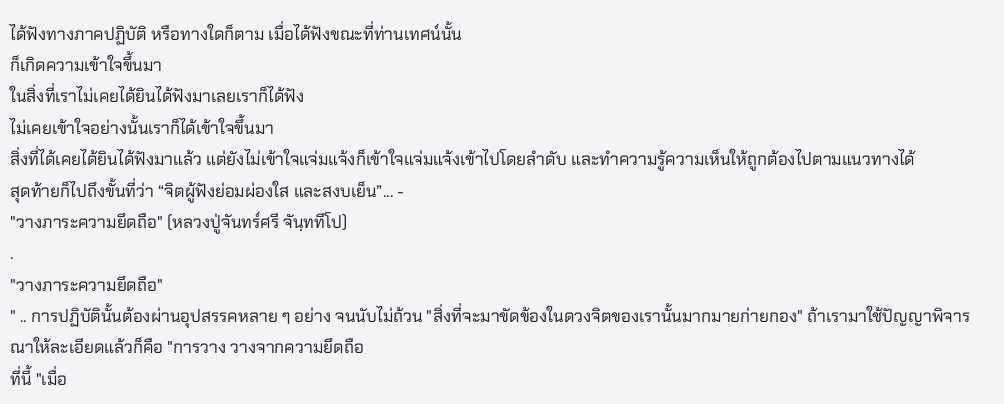ได้ฟังทางภาคปฏิบัติ หรือทางใดก็ตาม เมื่อได้ฟังขณะที่ท่านเทศน์นั้น
ก็เกิดความเข้าใจขึ้นมา
ในสิ่งที่เราไม่เคยได้ยินได้ฟังมาเลยเราก็ได้ฟัง
ไม่เคยเข้าใจอย่างนั้นเราก็ได้เข้าใจขึ้นมา
สิ่งที่ได้เคยได้ยินได้ฟังมาแล้ว แต่ยังไม่เข้าใจแจ่มแจ้งก็เข้าใจแจ่มแจ้งเข้าไปโดยลำดับ และทำความรู้ความเห็นให้ถูกต้องไปตามแนวทางได้
สุดท้ายก็ไปถึงขั้นที่ว่า “จิตผู้ฟังย่อมผ่องใส และสงบเย็น”... -
"วางภาระความยึดถือ" (หลวงปู่จันทร์ศรี จันฺททีโป)
.
"วางภาระความยึดถือ"
" .. การปฏิบัตินั้นต้องผ่านอุปสรรคหลาย ๆ อย่าง จนนับไม่ถ้วน "สิ่งที่จะมาขัดข้องในดวงจิตของเรานั้นมากมายก่ายกอง" ถ้าเรามาใช้ปัญญาพิจารณาให้ละเอียดแล้วก็คือ "การวาง วางจากความยึดถือ
ที่นี้ "เมื่อ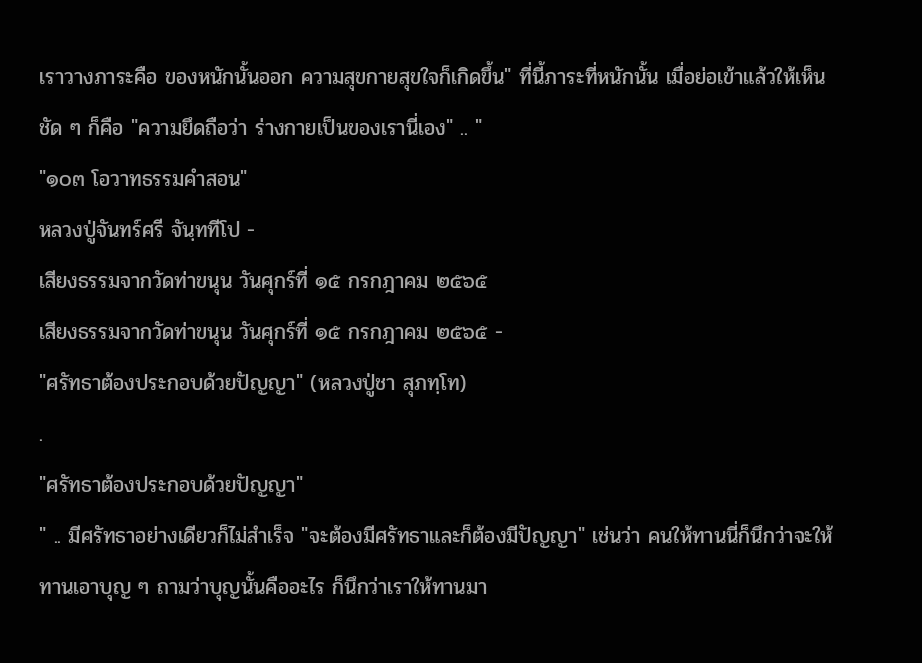เราวางภาระคือ ของหนักนั้นออก ความสุขกายสุขใจก็เกิดขึ้น" ที่นี้ภาระที่หนักนั้น เมื่อย่อเข้าแล้วให้เห็นชัด ๆ ก็คือ "ความยึดถือว่า ร่างกายเป็นของเรานี่เอง" .. "
"๑๐๓ โอวาทธรรมคำสอน"
หลวงปู่จันทร์ศรี จันฺททีโป -
เสียงธรรมจากวัดท่าขนุน วันศุกร์ที่ ๑๕ กรกฎาคม ๒๕๖๕
เสียงธรรมจากวัดท่าขนุน วันศุกร์ที่ ๑๕ กรกฎาคม ๒๕๖๕ -
"ศรัทธาต้องประกอบด้วยปัญญา" (หลวงปู่ชา สุภทฺโท)
.
"ศรัทธาต้องประกอบด้วยปัญญา"
" .. มีศรัทธาอย่างเดียวก็ไม่สำเร็จ "จะต้องมีศรัทธาและก็ต้องมีปัญญา" เช่นว่า คนให้ทานนี่ก็นึกว่าจะให้ทานเอาบุญ ๆ ถามว่าบุญนั้นคืออะไร ก็นึกว่าเราให้ทานมา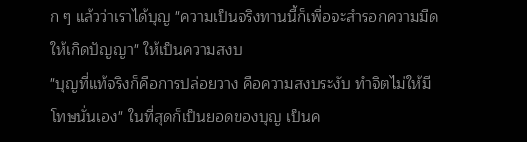ก ๆ แล้วว่าเราได้บุญ "ความเป็นจริงทานนี้ก็เพื่อจะสำรอกความมืด ให้เกิดปัญญา" ให้เป็นความสงบ
"บุญที่แท้จริงก็คือการปล่อยวาง คือความสงบระงับ ทำจิตไม่ให้มีโทษนั่นเอง" ในที่สุดก็เป็นยอดของบุญ เป็นค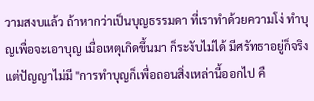วามสงบแล้ว ถ้าหากว่าเป็นบุญธรรมดา ที่เราทำด้วยความโง่ ทำบุญเพื่อจะเอาบุญ เมื่อเหตุเกิดขึ้นมา ก็ระงับไม่ได้ มีศรัทธาอยู่ก็จริงแต่ปัญญาไม่มี "การทำบุญก็เพื่อถอนสิ่งเหล่านี้ออกไป คื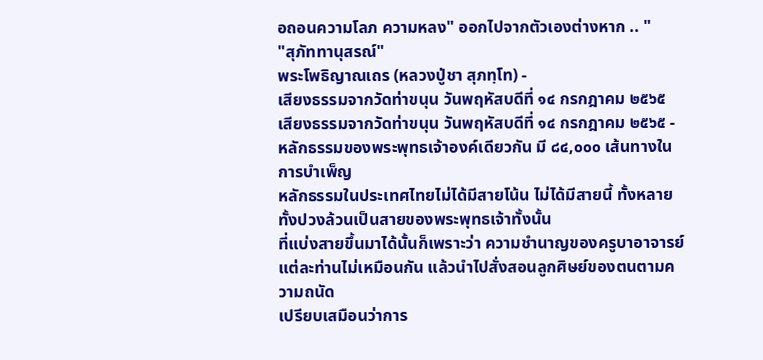อถอนความโลภ ความหลง" ออกไปจากตัวเองต่างหาก .. "
"สุภัททานุสรณ์"
พระโพธิญาณเถร (หลวงปู่ชา สุภทฺโท) -
เสียงธรรมจากวัดท่าขนุน วันพฤหัสบดีที่ ๑๔ กรกฎาคม ๒๕๖๕
เสียงธรรมจากวัดท่าขนุน วันพฤหัสบดีที่ ๑๔ กรกฎาคม ๒๕๖๕ -
หลักธรรมของพระพุทธเจ้าองค์เดียวกัน มี ๘๔,๐๐๐ เส้นทางในการบำเพ็ญ
หลักธรรมในประเทศไทยไม่ได้มีสายโน้น ไม่ได้มีสายนี้ ทั้งหลายทั้งปวงล้วนเป็นสายของพระพุทธเจ้าทั้งนั้น
ที่แบ่งสายขึ้นมาได้นั้นก็เพราะว่า ความชำนาญของครูบาอาจารย์แต่ละท่านไม่เหมือนกัน แล้วนำไปสั่งสอนลูกศิษย์ของตนตามความถนัด
เปรียบเสมือนว่าการ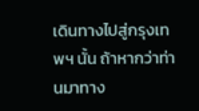เดินทางไปสู่กรุงเทพฯ นั้น ถ้าหากว่าท่านมาทาง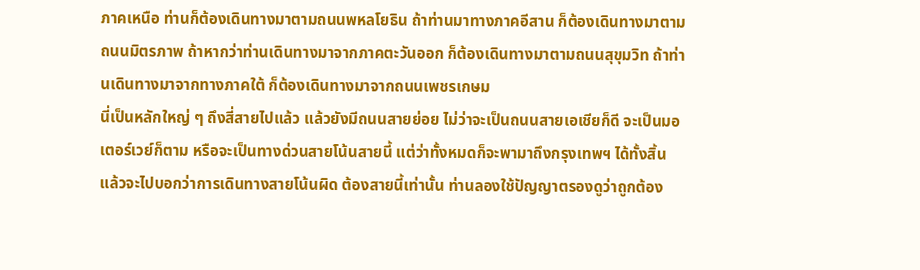ภาคเหนือ ท่านก็ต้องเดินทางมาตามถนนพหลโยธิน ถ้าท่านมาทางภาคอีสาน ก็ต้องเดินทางมาตามถนนมิตรภาพ ถ้าหากว่าท่านเดินทางมาจากภาคตะวันออก ก็ต้องเดินทางมาตามถนนสุขุมวิท ถ้าท่านเดินทางมาจากทางภาคใต้ ก็ต้องเดินทางมาจากถนนเพชรเกษม
นี่เป็นหลักใหญ่ ๆ ถึงสี่สายไปแล้ว แล้วยังมีถนนสายย่อย ไม่ว่าจะเป็นถนนสายเอเชียก็ดี จะเป็นมอเตอร์เวย์ก็ตาม หรือจะเป็นทางด่วนสายโน้นสายนี้ แต่ว่าทั้งหมดก็จะพามาถึงกรุงเทพฯ ได้ทั้งสิ้น แล้วจะไปบอกว่าการเดินทางสายโน้นผิด ต้องสายนี้เท่านั้น ท่านลองใช้ปัญญาตรองดูว่าถูกต้อง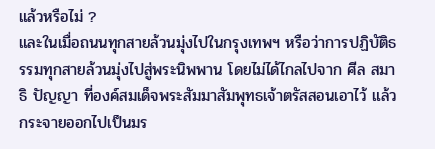แล้วหรือไม่ ?
และในเมื่อถนนทุกสายล้วนมุ่งไปในกรุงเทพฯ หรือว่าการปฏิบัติธรรมทุกสายล้วนมุ่งไปสู่พระนิพพาน โดยไม่ได้ไกลไปจาก ศีล สมาธิ ปัญญา ที่องค์สมเด็จพระสัมมาสัมพุทธเจ้าตรัสสอนเอาไว้ แล้วกระจายออกไปเป็นมร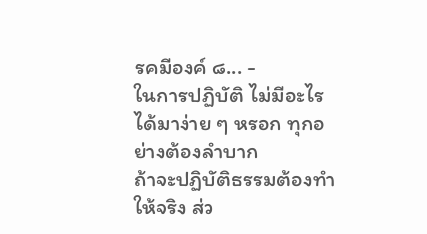รคมีองค์ ๘... -
ในการปฏิบัติ ไม่มีอะไรได้มาง่าย ๆ หรอก ทุกอย่างต้องลำบาก
ถ้าจะปฏิบัติธรรมต้องทำให้จริง ส่ว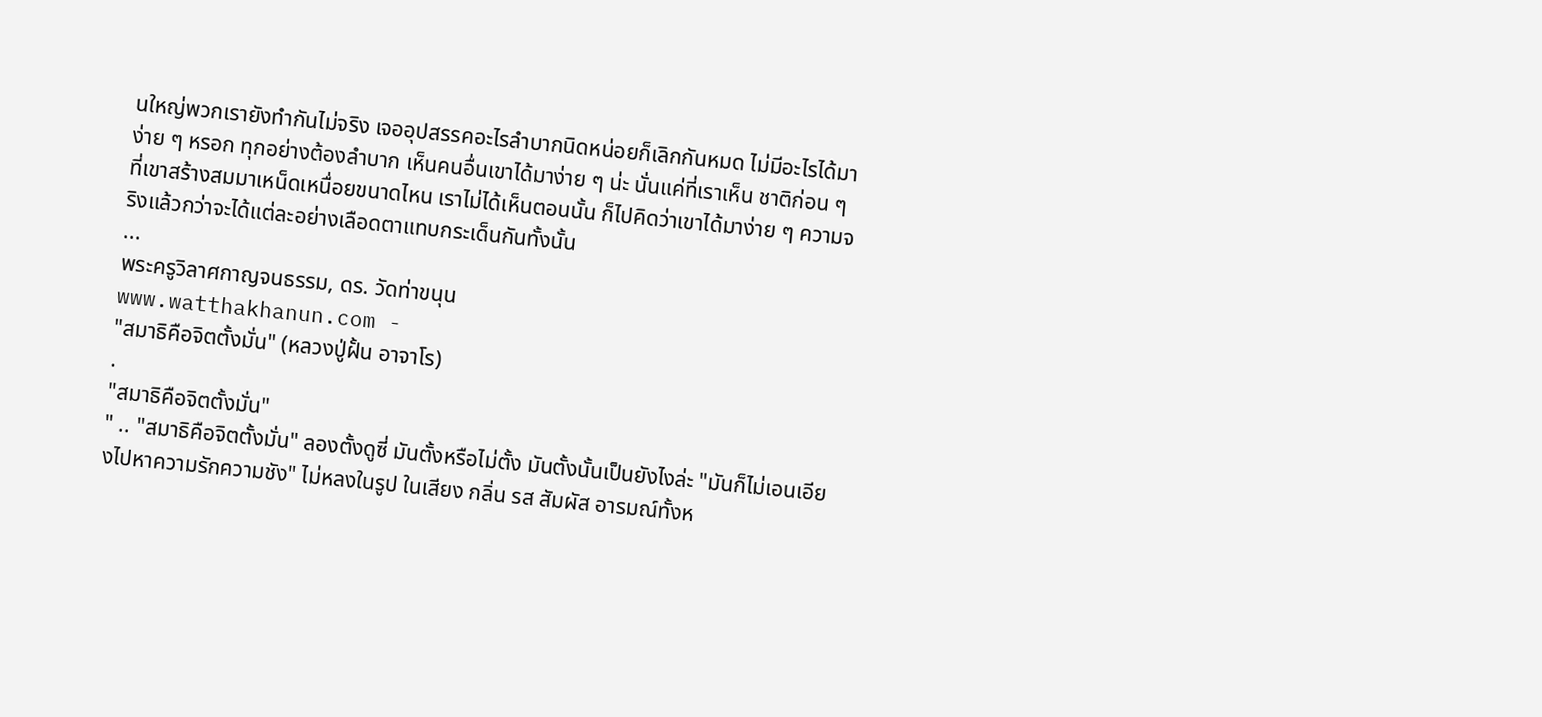นใหญ่พวกเรายังทำกันไม่จริง เจออุปสรรคอะไรลำบากนิดหน่อยก็เลิกกันหมด ไม่มีอะไรได้มาง่าย ๆ หรอก ทุกอย่างต้องลำบาก เห็นคนอื่นเขาได้มาง่าย ๆ น่ะ นั่นแค่ที่เราเห็น ชาติก่อน ๆ ที่เขาสร้างสมมาเหน็ดเหนื่อยขนาดไหน เราไม่ได้เห็นตอนนั้น ก็ไปคิดว่าเขาได้มาง่าย ๆ ความจริงแล้วกว่าจะได้แต่ละอย่างเลือดตาแทบกระเด็นกันทั้งนั้น
...
พระครูวิลาศกาญจนธรรม, ดร. วัดท่าขนุน
www.watthakhanun.com -
"สมาธิคือจิตตั้งมั่น" (หลวงปู่ฝั้น อาจาโร)
.
"สมาธิคือจิตตั้งมั่น"
" .. "สมาธิคือจิตตั้งมั่น" ลองตั้งดูซี่ มันตั้งหรือไม่ตั้ง มันตั้งนั้นเป็นยังไงล่ะ "มันก็ไม่เอนเอียงไปหาความรักความชัง" ไม่หลงในรูป ในเสียง กลิ่น รส สัมผัส อารมณ์ทั้งห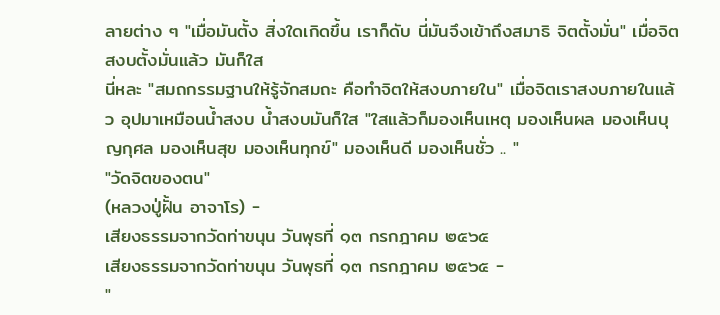ลายต่าง ๆ "เมื่อมันตั้ง สิ่งใดเกิดขึ้น เราก็ดับ นี่มันจึงเข้าถึงสมาธิ จิตตั้งมั่น" เมื่อจิตสงบตั้งมั่นแล้ว มันก็ใส
นี่หละ "สมถกรรมฐานให้รู้จักสมถะ คือทำจิตให้สงบภายใน" เมื่อจิตเราสงบภายในแล้ว อุปมาเหมือนน้ำสงบ น้ำสงบมันก็ใส "ใสแล้วก็มองเห็นเหตุ มองเห็นผล มองเห็นบุญกุศล มองเห็นสุข มองเห็นทุกข์" มองเห็นดี มองเห็นชั่ว .. "
"วัดจิตของตน"
(หลวงปู่ฝั้น อาจาโร) -
เสียงธรรมจากวัดท่าขนุน วันพุธที่ ๑๓ กรกฎาคม ๒๕๖๕
เสียงธรรมจากวัดท่าขนุน วันพุธที่ ๑๓ กรกฎาคม ๒๕๖๕ -
"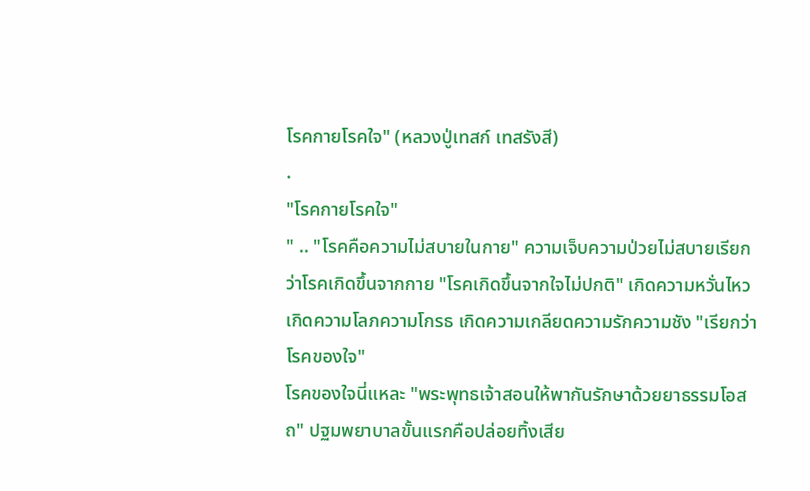โรคกายโรคใจ" (หลวงปู่เทสก์ เทสรังสี)
.
"โรคกายโรคใจ"
" .. "โรคคือความไม่สบายในกาย" ความเจ็บความป่วยไม่สบายเรียกว่าโรคเกิดขึ้นจากกาย "โรคเกิดขึ้นจากใจไม่ปกติ" เกิดความหวั่นไหว เกิดความโลภความโกรธ เกิดความเกลียดความรักความชัง "เรียกว่าโรคของใจ"
โรคของใจนี่แหละ "พระพุทธเจ้าสอนให้พากันรักษาด้วยยาธรรมโอสถ" ปฐมพยาบาลขั้นแรกคือปล่อยทิ้งเสีย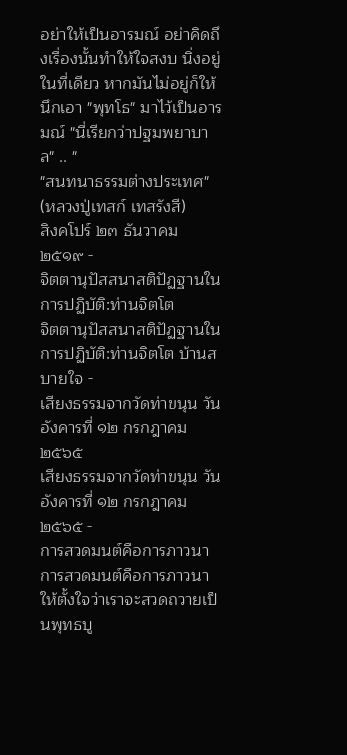อย่าให้เป็นอารมณ์ อย่าคิดถึงเรื่องนั้นทำให้ใจสงบ นิ่งอยู่ในที่เดียว หากมันไม่อยู่ก็ให้นึกเอา "พุทโธ" มาไว้เป็นอารมณ์ "นี่เรียกว่าปฐมพยาบาล" .. "
"สนทนาธรรมต่างประเทศ"
(หลวงปู่เทสก์ เทสรังสี)
สิงคโปร์ ๒๓ ธันวาคม ๒๕๑๙ -
จิตตานุปัสสนาสติปัฏฐานในการปฏิบัติ:ท่านจิตโต
จิตตานุปัสสนาสติปัฏฐานในการปฏิบัติ:ท่านจิตโต บ้านสบายใจ -
เสียงธรรมจากวัดท่าขนุน วันอังคารที่ ๑๒ กรกฎาคม ๒๕๖๕
เสียงธรรมจากวัดท่าขนุน วันอังคารที่ ๑๒ กรกฎาคม ๒๕๖๕ -
การสวดมนต์คือการภาวนา
การสวดมนต์คือการภาวนา ให้ตั้งใจว่าเราจะสวดถวายเป็นพุทธบู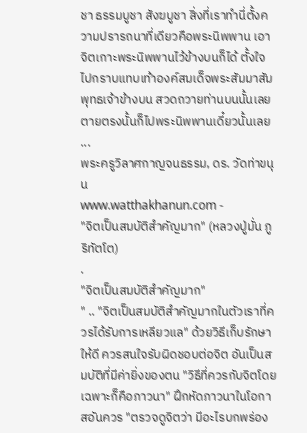ชา ธรรมบูชา สังฆบูชา สิ่งที่เราทำนี่ตั้งความปรารถนาที่เดียวคือพระนิพพาน เอาจิตเกาะพระนิพพานไว้ข้างบนก็ได้ ตั้งใจไปกราบแทบเท้าองค์สมเด็จพระสัมมาสัมพุทธเจ้าข้างบน สวดถวายท่านบนนั้นเลย ตายตรงนั้นก็ไปพระนิพพานเดี๋ยวนั้นเลย
...
พระครูวิลาศกาญจนธรรม, ดร. วัดท่าขนุน
www.watthakhanun.com -
"จิตเป็นสมบัติสำคัญมาก" (หลวงปู่มั่น ภูริทัตโต)
.
"จิตเป็นสมบัติสำคัญมาก"
" .. "จิตเป็นสมบัติสำคัญมากในตัวเราที่ควรได้รับการเหลียวแล" ด้วยวิธีเก็บรักษาให้ดี ควรสนใจรับผิดชอบต่อจิต อันเป็นสมบัติที่มีค่ายิ่งของตน "วิธีที่ควรกับจิตโดยเฉพาะก็คือภาวนา" ฝึกหัดภาวนาในโอกาสอันควร "ตรวจดูจิตว่า มีอะไรบกพร่อง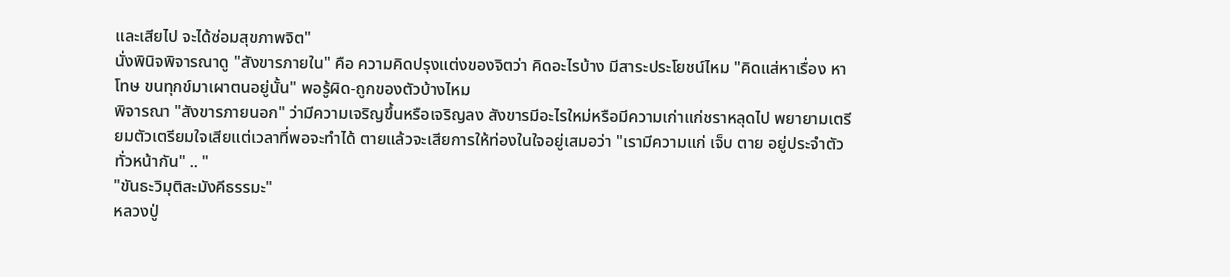และเสียไป จะได้ซ่อมสุขภาพจิต"
นั่งพินิจพิจารณาดู "สังขารภายใน" คือ ความคิดปรุงแต่งของจิตว่า คิดอะไรบ้าง มีสาระประโยชน์ไหม "คิดแส่หาเรื่อง หาโทษ ขนทุกข์มาเผาตนอยู่นั้น" พอรู้ผิด-ถูกของตัวบ้างไหม
พิจารณา "สังขารภายนอก" ว่ามีความเจริญขึ้นหรือเจริญลง สังขารมีอะไรใหม่หรือมีความเก่าแก่ชราหลุดไป พยายามเตรียมตัวเตรียมใจเสียแต่เวลาที่พอจะทำได้ ตายแล้วจะเสียการให้ท่องในใจอยู่เสมอว่า "เรามีความแก่ เจ็บ ตาย อยู่ประจำตัวทั่วหน้ากัน" .. "
"ขันธะวิมุติสะมังคีธรรมะ"
หลวงปู่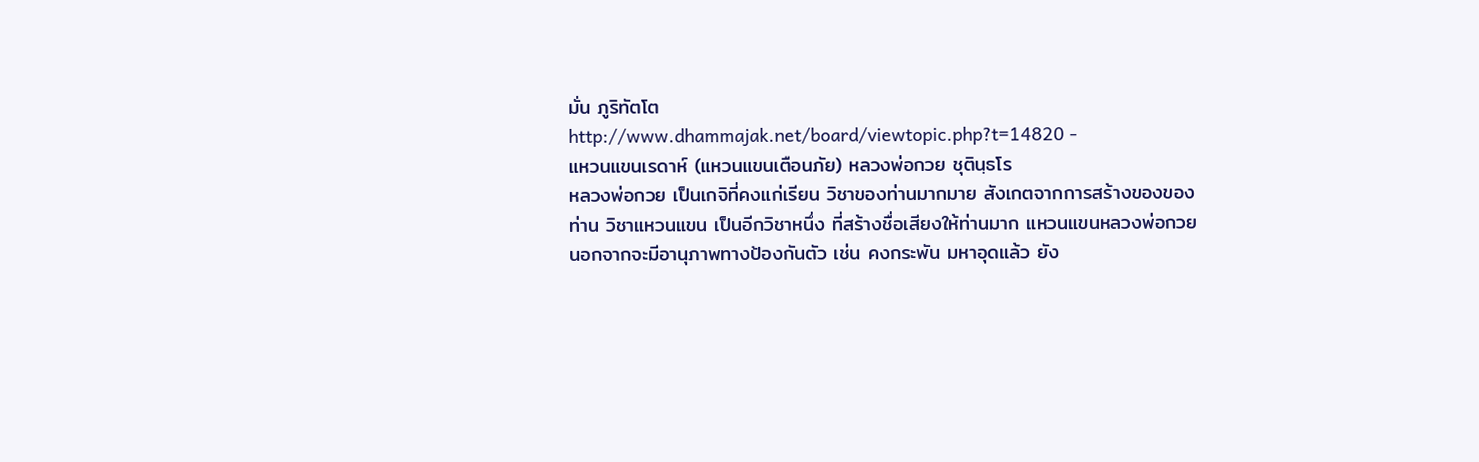มั่น ภูริทัตโต
http://www.dhammajak.net/board/viewtopic.php?t=14820 -
แหวนแขนเรดาห์ (แหวนแขนเตือนภัย) หลวงพ่อกวย ชุตินฺธโร
หลวงพ่อกวย เป็นเกจิที่คงแก่เรียน วิชาของท่านมากมาย สังเกตจากการสร้างของของท่าน วิชาแหวนแขน เป็นอีกวิชาหนึ่ง ที่สร้างชื่อเสียงให้ท่านมาก แหวนแขนหลวงพ่อกวย นอกจากจะมีอานุภาพทางป้องกันตัว เช่น คงกระพัน มหาอุดแล้ว ยัง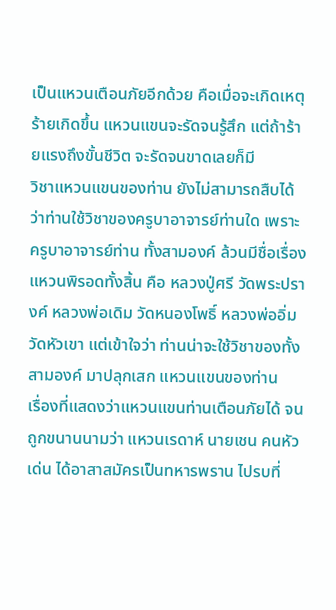เป็นแหวนเตือนภัยอีกด้วย คือเมื่อจะเกิดเหตุร้ายเกิดขึ้น แหวนแขนจะรัดจนรู้สึก แต่ถ้าร้ายแรงถึงขั้นชีวิต จะรัดจนขาดเลยก็มี
วิชาแหวนแขนของท่าน ยังไม่สามารถสืบได้ ว่าท่านใช้วิชาของครูบาอาจารย์ท่านใด เพราะครูบาอาจารย์ท่าน ทั้งสามองค์ ล้วนมีชื่อเรื่องแหวนพิรอดทั้งสิ้น คือ หลวงปู่ศรี วัดพระปรางค์ หลวงพ่อเดิม วัดหนองโพธิ์ หลวงพ่ออิ่ม วัดหัวเขา แต่เข้าใจว่า ท่านน่าจะใช้วิชาของทั้งสามองค์ มาปลุกเสก แหวนแขนของท่าน
เรื่องที่แสดงว่าแหวนแขนท่านเตือนภัยได้ จนถูกขนานนามว่า แหวนเรดาห์ นายเชน คนหัวเด่น ได้อาสาสมัครเป็นทหารพราน ไปรบที่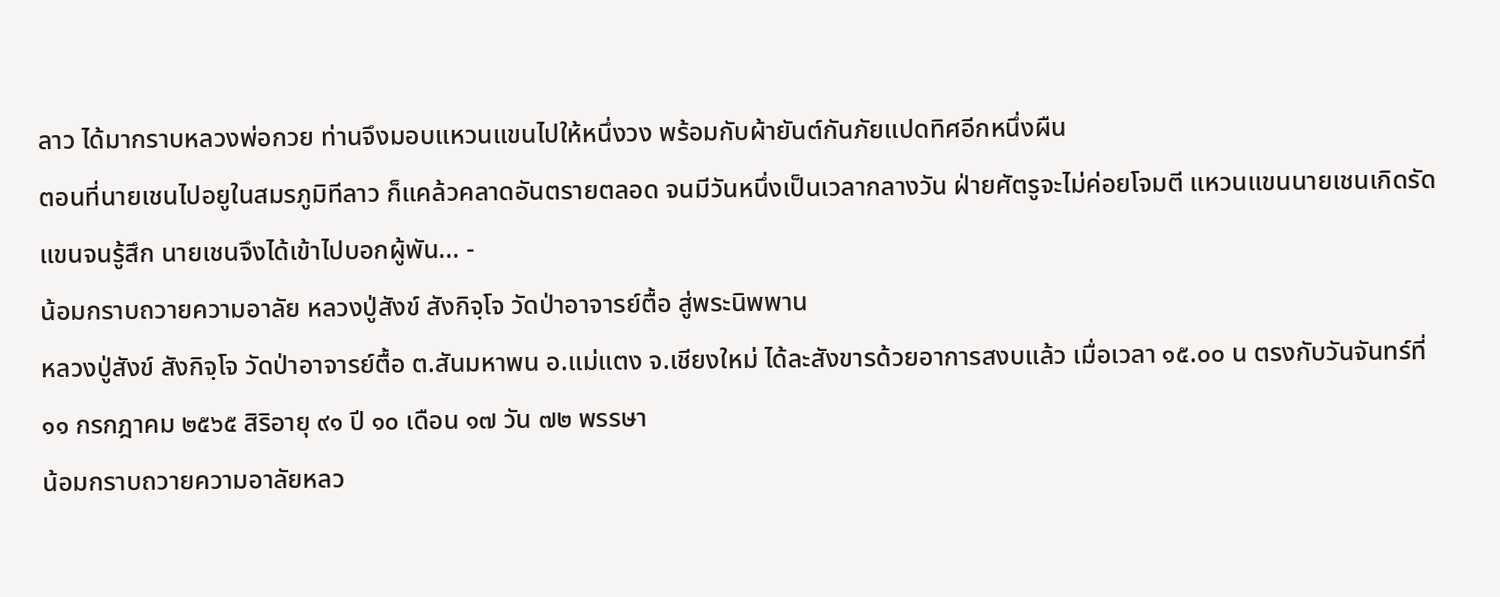ลาว ได้มากราบหลวงพ่อกวย ท่านจึงมอบแหวนแขนไปให้หนึ่งวง พร้อมกับผ้ายันต์กันภัยแปดทิศอีกหนึ่งผืน
ตอนที่นายเชนไปอยูในสมรภูมิทีลาว ก็แคล้วคลาดอันตรายตลอด จนมีวันหนึ่งเป็นเวลากลางวัน ฝ่ายศัตรูจะไม่ค่อยโจมตี แหวนแขนนายเชนเกิดรัดแขนจนรู้สึก นายเชนจึงได้เข้าไปบอกผู้พัน... -
น้อมกราบถวายความอาลัย หลวงปู่สังข์ สังกิจฺโจ วัดป่าอาจารย์ตื้อ สู่พระนิพพาน
หลวงปู่สังข์ สังกิจฺโจ วัดป่าอาจารย์ตื้อ ต.สันมหาพน อ.แม่แตง จ.เชียงใหม่ ได้ละสังขารด้วยอาการสงบแล้ว เมื่อเวลา ๑๕.๐๐ น ตรงกับวันจันทร์ที่ ๑๑ กรกฎาคม ๒๕๖๕ สิริอายุ ๙๑ ปี ๑๐ เดือน ๑๗ วัน ๗๒ พรรษา
น้อมกราบถวายความอาลัยหลว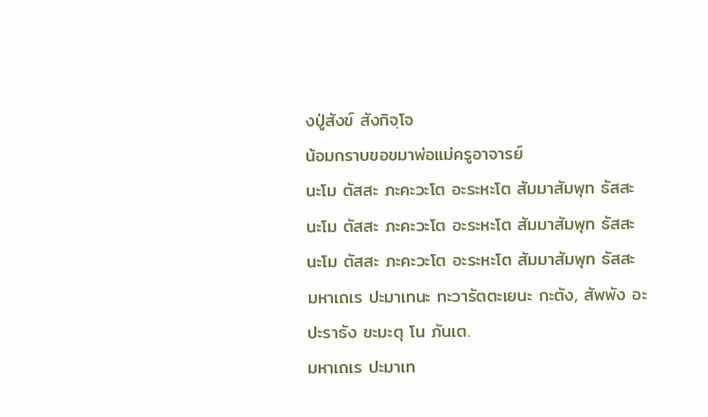งปู่สังข์ สังกิจฺโจ
น้อมกราบขอขมาพ่อแม่ครูอาจารย์
นะโม ตัสสะ ภะคะวะโต อะระหะโต สัมมาสัมพุท ธัสสะ
นะโม ตัสสะ ภะคะวะโต อะระหะโต สัมมาสัมพุท ธัสสะ
นะโม ตัสสะ ภะคะวะโต อะระหะโต สัมมาสัมพุท ธัสสะ
มหาเถเร ปะมาเทนะ ทะวารัตตะเยนะ กะตัง, สัพพัง อะปะราธัง ขะมะตุ โน ภันเต.
มหาเถเร ปะมาเท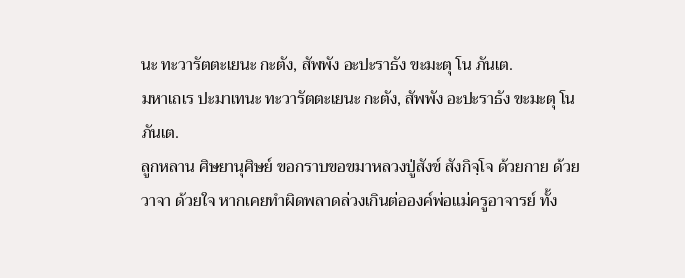นะ ทะวารัตตะเยนะ กะตัง, สัพพัง อะปะราธัง ขะมะตุ โน ภันเต.
มหาเถเร ปะมาเทนะ ทะวารัตตะเยนะ กะตัง, สัพพัง อะปะราธัง ขะมะตุ โน ภันเต.
ลูกหลาน ศิษยานุศิษย์ ขอกราบขอขมาหลวงปู่สังข์ สังกิจฺโจ ด้วยกาย ด้วยวาจา ด้วยใจ หากเคยทำผิดพลาดล่วงเกินต่อองค์พ่อแม่ครูอาจารย์ ทั้ง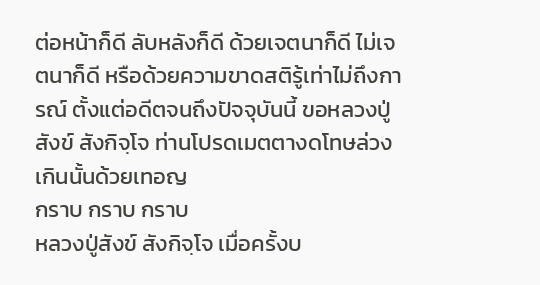ต่อหน้าก็ดี ลับหลังก็ดี ด้วยเจตนาก็ดี ไม่เจตนาก็ดี หรือด้วยความขาดสติรู้เท่าไม่ถึงการณ์ ตั้งแต่อดีตจนถึงปัจจุบันนี้ ขอหลวงปู่สังข์ สังกิจฺโจ ท่านโปรดเมตตางดโทษล่วงเกินนั้นด้วยเทอญ
กราบ กราบ กราบ
หลวงปู่สังข์ สังกิจฺโจ เมื่อครั้งบ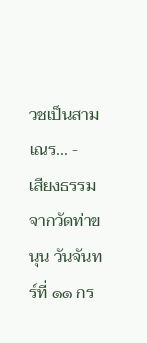วชเป็นสามเณร... -
เสียงธรรมจากวัดท่าขนุน วันจันทร์ที่ ๑๑ กร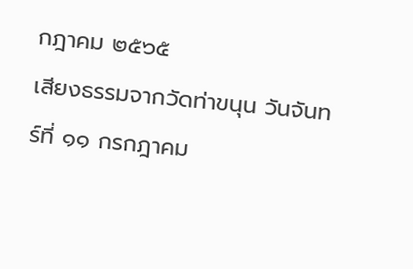กฎาคม ๒๕๖๕
เสียงธรรมจากวัดท่าขนุน วันจันทร์ที่ ๑๑ กรกฎาคม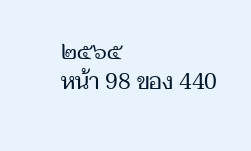๒๕๖๕
หน้า 98 ของ 440